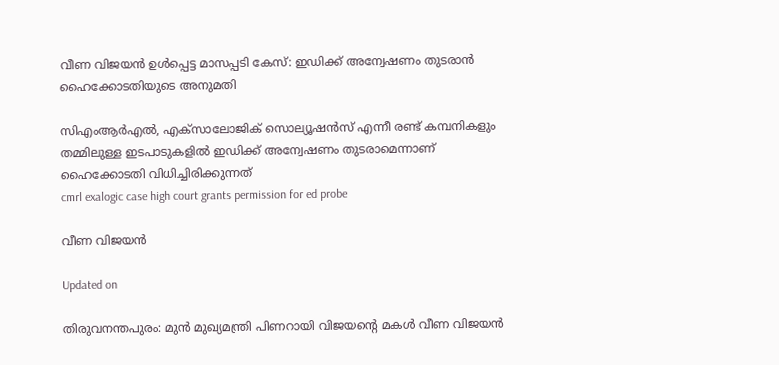വീണ വിജയൻ ഉൾപ്പെട്ട മാസപ്പടി കേസ്: ഇഡിക്ക് അന്വേഷണം തുടരാൻ ഹൈക്കോടതിയുടെ അനുമതി

സിഎംആർഎൽ, എക്സാലോജിക് സൊല‍്യൂഷൻസ് എന്നീ രണ്ട് കമ്പനികളും തമ്മിലുള്ള ഇടപാടുകളിൽ‌ ഇഡിക്ക് അന്വേഷണം തുടരാമെന്നാണ് ഹൈക്കോടതി വിധിച്ചിരിക്കുന്നത്
cmrl exalogic case high court grants permission for ed probe

വീണ വിജയൻ

Updated on

തിരുവനന്തപുരം: മുൻ മുഖ‍്യമന്ത്രി പിണറായി വിജയന്‍റെ മകൾ വീണ വിജയൻ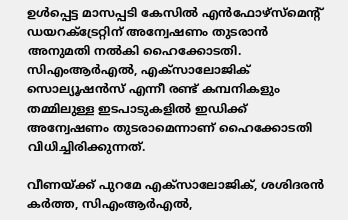ഉൾപ്പെട്ട മാസപ്പടി കേസിൽ എൻഫോഴ്സ്മെന്‍റ് ഡയറക്‌ട്രേറ്റിന് അന്വേഷണം തുടരാൻ അനുമതി നൽകി ഹൈക്കോടതി. സിഎംആർഎൽ, എക്സാലോജിക് സൊല‍്യൂഷൻസ് എന്നീ രണ്ട് കമ്പനികളും തമ്മിലുള്ള ഇടപാടുകളിൽ‌ ഇഡിക്ക് അന്വേഷണം തുടരാമെന്നാണ് ഹൈക്കോടതി വിധിച്ചിരിക്കുന്നത്.

വീണയ്ക്ക് പുറമേ എക്സാലോജിക്, ശശിദരൻ കർത്ത, സിഎംആർഎൽ,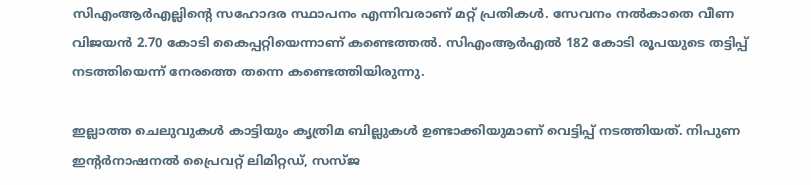സിഎംആർഎല്ലിന്‍റെ സഹോദര സ്ഥാപനം എന്നിവരാണ് മറ്റ് പ്രതികൾ. സേവനം നൽകാതെ വീണ വിജയൻ 2.70 കോടി കൈപ്പറ്റിയെന്നാണ് കണ്ടെത്തൽ. സിഎംആർഎൽ 182 കോടി രൂപയുടെ തട്ടിപ്പ് നടത്തിയെന്ന് നേരത്തെ തന്നെ കണ്ടെത്തിയിരുന്നു.

ഇല്ലാത്ത ചെലുവുകൾ കാട്ടിയും കൃത്രിമ ബില്ലുകൾ ഉണ്ടാക്കിയുമാണ് വെട്ടിപ്പ് നടത്തിയത്. നിപുണ ഇന്‍റർനാഷനൽ പ്രൈവറ്റ് ലിമിറ്റഡ്, സസ്ജ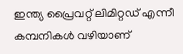ഇന്ത്യ പ്രൈവറ്റ് ലിമിറ്റഡ് എന്നീ കമ്പനികൾ വഴിയാണ്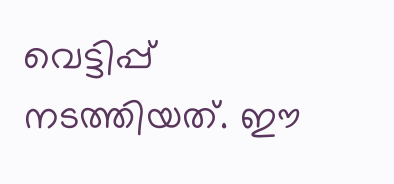വെട്ടിപ്പ് നടത്തിയത്. ഈ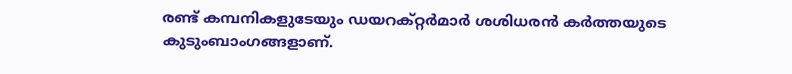രണ്ട് കമ്പനികളുടേയും ഡയറക്റ്റർമാർ ശശിധരൻ കർത്തയുടെ കുടുംബാംഗങ്ങളാണ്.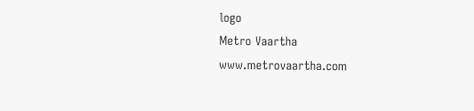logo
Metro Vaartha
www.metrovaartha.com